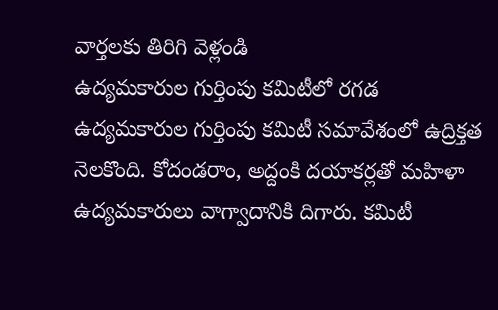వార్తలకు తిరిగి వెళ్లండి
ఉద్యమకారుల గుర్తింపు కమిటీలో రగడ
ఉద్యమకారుల గుర్తింపు కమిటీ సమావేశంలో ఉద్రిక్తత నెలకొంది. కోదండరాం, అద్దంకి దయాకర్లతో మహిళా ఉద్యమకారులు వాగ్వాదానికి దిగారు. కమిటీ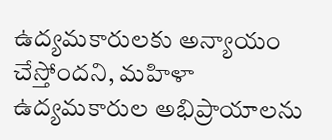ఉద్యమకారులకు అన్యాయం చేస్తోందని, మహిళా ఉద్యమకారుల అభిప్రాయాలను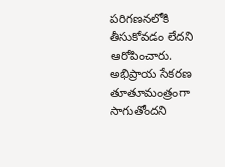పరిగణనలోకి తీసుకోవడం లేదని ఆరోపించారు.
అభిప్రాయ సేకరణ తూతూమంత్రంగా సాగుతోందని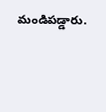మండిపడ్డారు.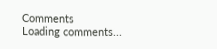Comments
Loading comments...